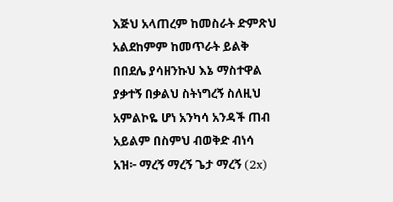እጅህ አላጠረም ከመስራት ድምጽህ አልደከምም ከመጥራት ይልቅ በበደሌ ያሳዘንኩህ እኔ ማስተዋል ያቃተኝ በቃልህ ስትነግረኝ ስለዚህ አምልኮዬ ሆነ አንካሳ አንዳች ጠብ አይልም በስምህ ብወቅድ ብነሳ አዝ፦ ማረኝ ማረኝ ጌታ ማረኝ (2x)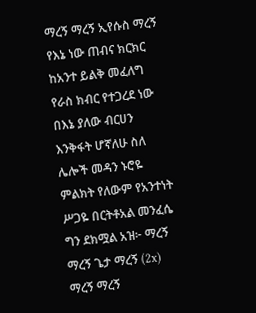ማረኝ ማረኝ ኢየሱስ ማረኝ የእኔ ነው ጠብና ክርክር ከአንተ ይልቅ መፈለግ የራስ ክብር የተጋረደ ነው በእኔ ያለው ብርሀን እንቅፋት ሆኛለሁ ስለ ሌሎች መዳን ኑሮዬ ምልክት የለውም የአንተነት ሥጋዬ በርትቶአል መንፈሴ ግን ደክሟል አዝ፦ ማረኝ ማረኝ ጌታ ማረኝ (2x) ማረኝ ማረኝ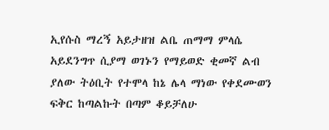ኢየሱስ ማረኝ አይታዘዝ ልቤ ጠማማ ምላሴ አይደንግጥ ሲያማ ወገኑን የማይወድ ቂመኛ ልብ ያለው ትዕቢት የተሞላ ከኔ ሌላ ማነው የቀደሙወን ፍቅር ከጣልኩት በጣም ቆይቻለሁ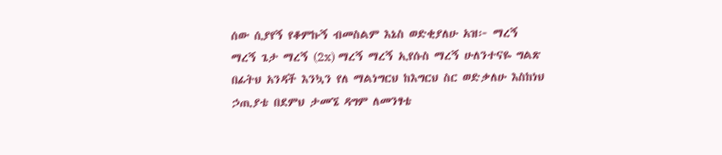ሰው ሲያየኝ የቆምኩኝ ብመስልም እኔስ ወድቂያለሁ አዝ፦ ማረኝ ማረኝ ጌታ ማረኝ (2x) ማረኝ ማረኝ ኢየሱስ ማረኝ ሁለንተናዬ ግልጽ በፊትህ አንዳች እንኳን የለ ማልነግርህ ከእግርህ ስር ወድቃለሁ እስከነህ ኃጢያቴ በደምህ ታመኜ ዳግም ለመንፃቴ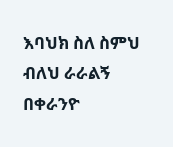እባህክ ስለ ስምህ ብለህ ራራልኝ በቀራንዮ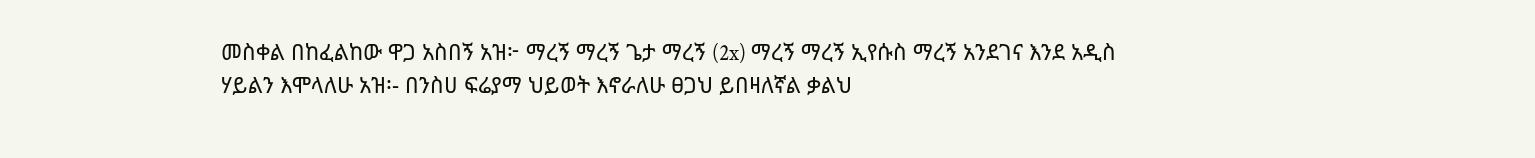መስቀል በከፈልከው ዋጋ አስበኝ አዝ፦ ማረኝ ማረኝ ጌታ ማረኝ (2x) ማረኝ ማረኝ ኢየሱስ ማረኝ አንደገና እንደ አዲስ ሃይልን እሞላለሁ አዝ፡- በንስሀ ፍሬያማ ህይወት እኖራለሁ ፀጋህ ይበዛለኛል ቃልህ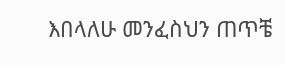እበላለሁ መንፈስህን ጠጥቼ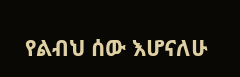የልብህ ሰው እሆናለሁ